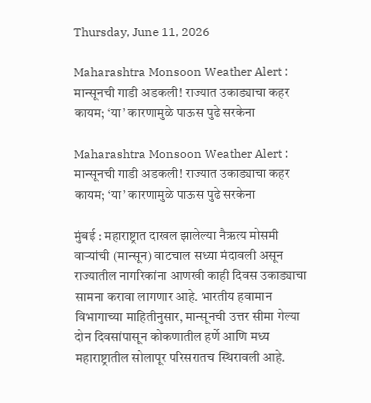Thursday, June 11, 2026

Maharashtra Monsoon Weather Alert : मान्सूनची गाडी अडकली! राज्यात उकाड्याचा कहर कायम; ‘या’ कारणामुळे पाऊस पुढे सरकेना

Maharashtra Monsoon Weather Alert : मान्सूनची गाडी अडकली! राज्यात उकाड्याचा कहर कायम; ‘या’ कारणामुळे पाऊस पुढे सरकेना

मुंबई : महाराष्ट्रात दाखल झालेल्या नैऋत्य मोसमी वाऱ्यांची (मान्सून) वाटचाल सध्या मंदावली असून राज्यातील नागरिकांना आणखी काही दिवस उकाड्याचा सामना करावा लागणार आहे. भारतीय हवामान विभागाच्या माहितीनुसार, मान्सूनची उत्तर सीमा गेल्या दोन दिवसांपासून कोकणातील हर्णे आणि मध्य महाराष्ट्रातील सोलापूर परिसरातच स्थिरावली आहे.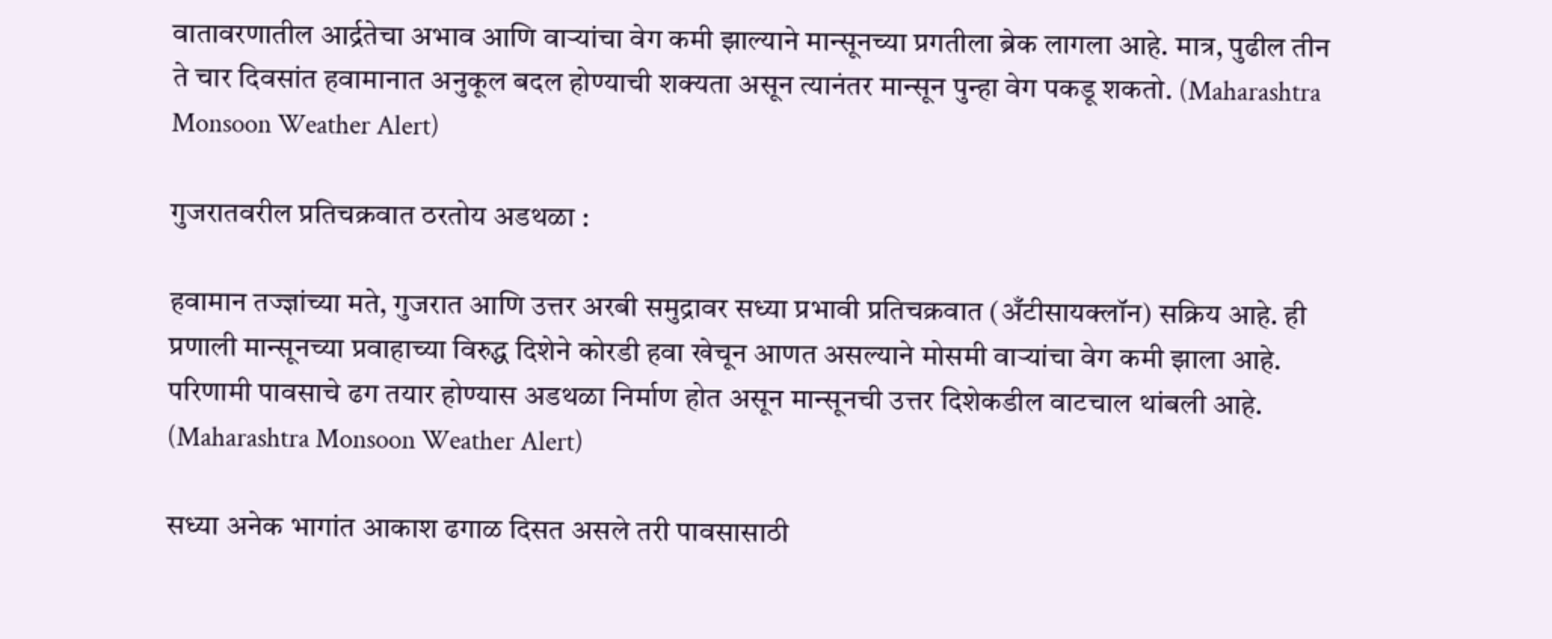वातावरणातील आर्द्रतेचा अभाव आणि वाऱ्यांचा वेग कमी झाल्याने मान्सूनच्या प्रगतीला ब्रेक लागला आहे. मात्र, पुढील तीन ते चार दिवसांत हवामानात अनुकूल बदल होण्याची शक्यता असून त्यानंतर मान्सून पुन्हा वेग पकडू शकतो. (Maharashtra Monsoon Weather Alert)

गुजरातवरील प्रतिचक्रवात ठरतोय अडथळा :

हवामान तज्ज्ञांच्या मते, गुजरात आणि उत्तर अरबी समुद्रावर सध्या प्रभावी प्रतिचक्रवात (अँटीसायक्लॉन) सक्रिय आहे. ही प्रणाली मान्सूनच्या प्रवाहाच्या विरुद्ध दिशेने कोरडी हवा खेचून आणत असल्याने मोसमी वाऱ्यांचा वेग कमी झाला आहे. परिणामी पावसाचे ढग तयार होण्यास अडथळा निर्माण होत असून मान्सूनची उत्तर दिशेकडील वाटचाल थांबली आहे. (Maharashtra Monsoon Weather Alert)

सध्या अनेक भागांत आकाश ढगाळ दिसत असले तरी पावसासाठी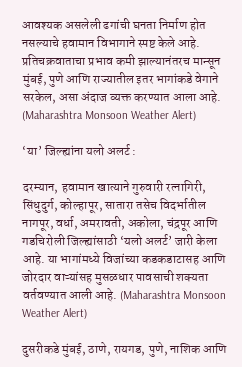आवश्यक असलेली ढगांची घनता निर्माण होत नसल्याचे हवामान विभागाने स्पष्ट केले आहे. प्रतिचक्रवाताचा प्रभाव कमी झाल्यानंतरच मान्सून मुंबई, पुणे आणि राज्यातील इतर भागांकडे वेगाने सरकेल, असा अंदाज व्यक्त करण्यात आला आहे. (Maharashtra Monsoon Weather Alert)

‘या’ जिल्ह्यांना यलो अलर्ट :

दरम्यान, हवामान खात्याने गुरुवारी रत्नागिरी, सिंधुदुर्ग, कोल्हापूर, सातारा तसेच विदर्भातील नागपूर, वर्धा, अमरावती, अकोला, चंद्रपूर आणि गडचिरोली जिल्ह्यांसाठी ‘यलो अलर्ट’ जारी केला आहे. या भागांमध्ये विजांच्या कडकडाटासह आणि जोरदार वाऱ्यांसह मुसळधार पावसाची शक्यता वर्तवण्यात आली आहे. (Maharashtra Monsoon Weather Alert)

दुसरीकडे मुंबई, ठाणे, रायगड, पुणे, नाशिक आणि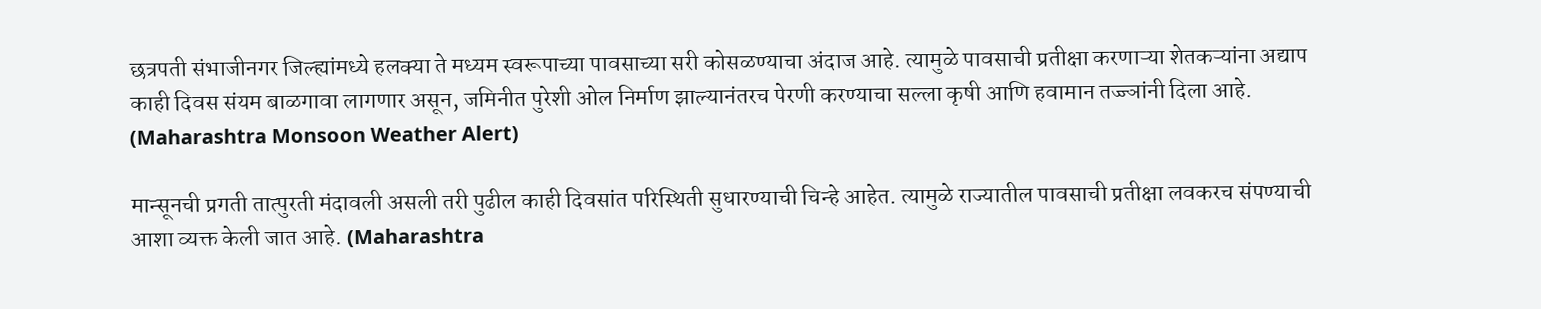छत्रपती संभाजीनगर जिल्ह्यांमध्ये हलक्या ते मध्यम स्वरूपाच्या पावसाच्या सरी कोसळण्याचा अंदाज आहे. त्यामुळे पावसाची प्रतीक्षा करणाऱ्या शेतकऱ्यांना अद्याप काही दिवस संयम बाळगावा लागणार असून, जमिनीत पुरेशी ओल निर्माण झाल्यानंतरच पेरणी करण्याचा सल्ला कृषी आणि हवामान तज्ज्ञांनी दिला आहे. (Maharashtra Monsoon Weather Alert)

मान्सूनची प्रगती तात्पुरती मंदावली असली तरी पुढील काही दिवसांत परिस्थिती सुधारण्याची चिन्हे आहेत. त्यामुळे राज्यातील पावसाची प्रतीक्षा लवकरच संपण्याची आशा व्यक्त केली जात आहे. (Maharashtra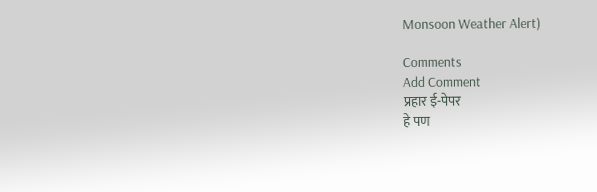Monsoon Weather Alert)

Comments
Add Comment
प्रहार ई-पेपर
हे पण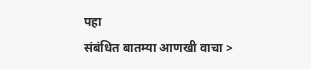पहा
संबंधित बातम्या आणखी वाचा >